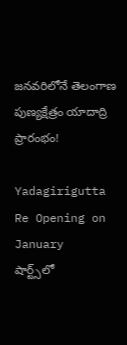జనవరిలోనే తెలంగాణ పుణ్యక్షేత్రం యాదాద్రి ప్రారంభం!

Yadagirigutta Re Opening on January
షార్ట్స్‌లో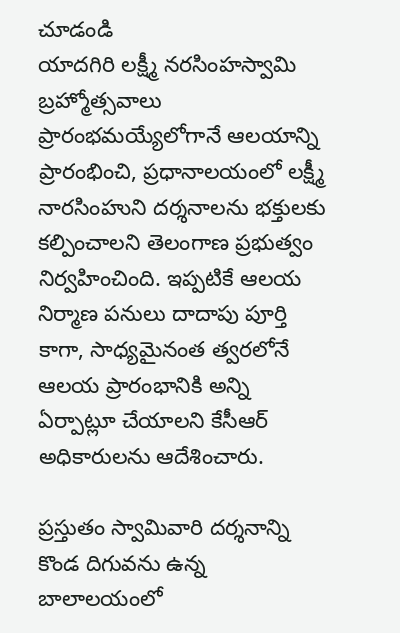చూడండి
యాదగిరి లక్ష్మీ నరసింహస్వామి బ్రహ్మోత్సవాలు ప్రారంభమయ్యేలోగానే ఆలయాన్ని ప్రారంభించి, ప్రధానాలయంలో లక్ష్మీ నారసింహుని దర్శనాలను భక్తులకు కల్పించాలని తెలంగాణ ప్రభుత్వం నిర్వహించింది. ఇప్పటికే ఆలయ నిర్మాణ పనులు దాదాపు పూర్తి కాగా, సాధ్యమైనంత త్వరలోనే ఆలయ ప్రారంభానికి అన్ని ఏర్పాట్లూ చేయాలని కేసీఆర్ అధికారులను ఆదేశించారు.

ప్రస్తుతం స్వామివారి దర్శనాన్ని కొండ దిగువను ఉన్న బాలాలయంలో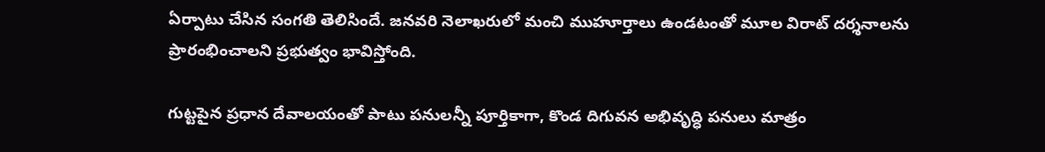ఏర్పాటు చేసిన సంగతి తెలిసిందే. జనవరి నెలాఖరులో మంచి ముహూర్తాలు ఉండటంతో మూల విరాట్ దర్శనాలను ప్రారంభించాలని ప్రభుత్వం భావిస్తోంది.

గుట్టపైన ప్రధాన దేవాలయంతో పాటు పనులన్నీ పూర్తికాగా, కొండ దిగువన అభివృద్ధి పనులు మాత్రం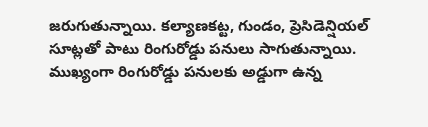జరుగుతున్నాయి. కల్యాణకట్ట, గుండం, ప్రెసిడెన్షియల్ సూట్లతో పాటు రింగురోడ్డు పనులు సాగుతున్నాయి. ముఖ్యంగా రింగురోడ్డు పనులకు అడ్డుగా ఉన్న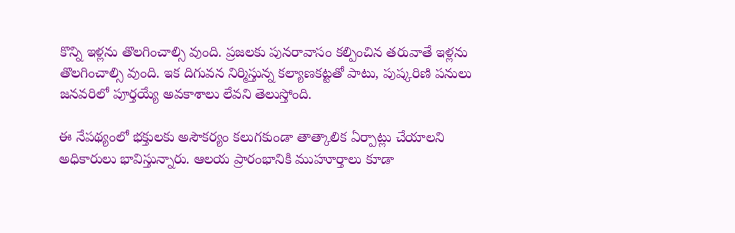కొన్ని ఇళ్లను తొలగించాల్సి వుంది. ప్రజలకు పునరావాసం కల్పించిన తరువాతే ఇళ్లను తొలగించాల్సి వుంది. ఇక దిగువన నిర్మిస్తున్న కల్యాణకట్టతో పాటు, పుష్కరిణి పనులు జనవరిలో పూర్తయ్యే అవకాశాలు లేవని తెలుస్తోంది.

ఈ నేపథ్యంలో భక్తులకు అసౌకర్యం కలుగకుండా తాత్కాలిక ఏర్పాట్లు చేయాలని అధికారులు భావిస్తున్నారు. ఆలయ ప్రారంభానికి ముహూర్తాలు కూడా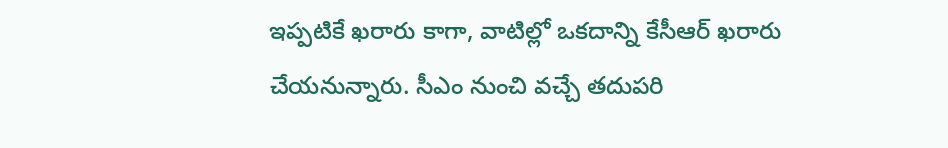ఇప్పటికే ఖరారు కాగా, వాటిల్లో ఒకదాన్ని కేసీఆర్ ఖరారు చేయనున్నారు. సీఎం నుంచి వచ్చే తదుపరి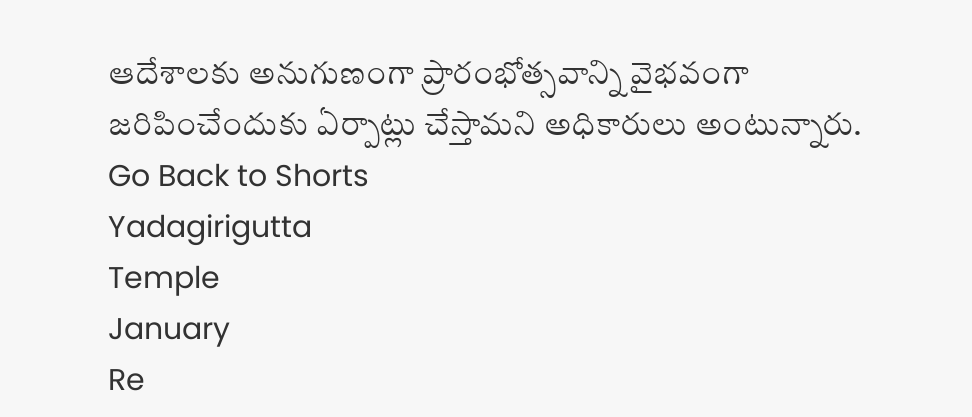ఆదేశాలకు అనుగుణంగా ప్రారంభోత్సవాన్ని వైభవంగా జరిపించేందుకు ఏర్పాట్లు చేస్తామని అధికారులు అంటున్నారు.
Go Back to Shorts
Yadagirigutta
Temple
January
Re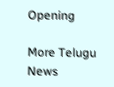Opening

More Telugu News